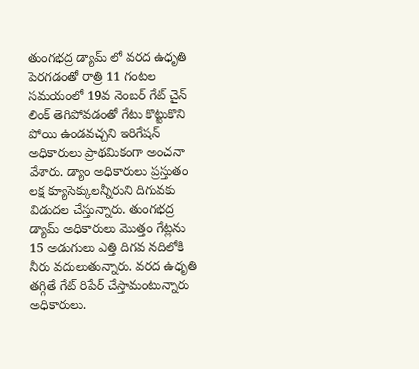తుంగభద్ర డ్యామ్ లో వరద ఉధృతి పెరగడంతో రాత్రి 11 గంటల సమయంలో 19వ నెంబర్ గేట్ చైన్ లింక్ తెగిపోవడంతో గేటు కొట్టుకొని పోయి ఉండవచ్చని ఇరిగేషన్ అధికారులు ప్రాథమికంగా అంచనా వేశారు. డ్యాం అధికారులు ప్రస్తుతం లక్ష క్యూసెక్కులన్నీరుని దిగువకు విడుదల చేస్తున్నారు. తుంగభద్ర డ్యామ్ అధికారులు మొత్తం గేట్లను 15 అడుగులు ఎత్తి దిగవ నదిలోకి నీరు వదులుతున్నారు. వరద ఉధృతి తగ్గితే గేట్ రిపేర్ చేస్తామంటున్నారు అధికారులు.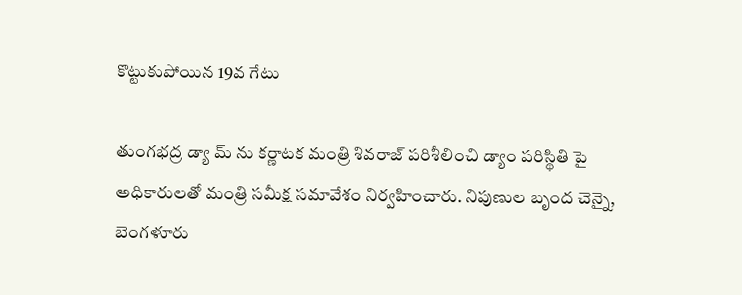కొట్టుకుపోయిన 19వ గేటు

తుంగభద్ర డ్యా మ్ ను కర్ణాటక మంత్రి శివరాజ్ పరిశీలించి డ్యాం పరిస్థితి పై అధికారులతో మంత్రి సమీక్ష సమావేశం నిర్వహించారు. నిపుణుల బృంద చెన్నై, బెంగళూరు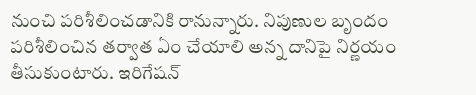నుంచి పరిశీలించడానికి రానున్నారు. నిపుణుల బృందం పరిశీలించిన తర్వాత ఏం చేయాలి అన్న దానిపై నిర్ణయం తీసుకుంటారు. ఇరిగేషన్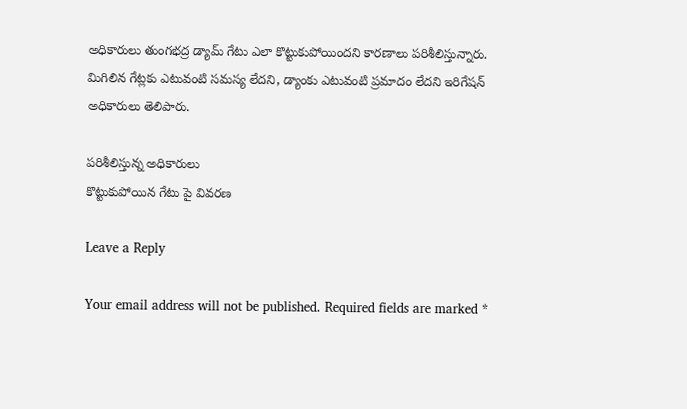అధికారులు తుంగభద్ర డ్యామ్ గేటు ఎలా కొట్టుకుపోయిందని కారణాలు పరిశీలిస్తున్నారు. మిగిలిన గేట్లకు ఎటువంటి సమస్య లేదని, డ్యాంకు ఎటువంటి ప్రమాదం లేదని ఇరిగేషన్ అధికారులు తెలిపారు.

పరిశీలిస్తున్న అధికారులు
కొట్టుకుపోయిన గేటు పై వివరణ

Leave a Reply

Your email address will not be published. Required fields are marked *